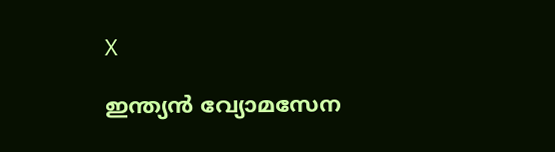X

ഇന്ത്യന്‍ വ്യോമസേന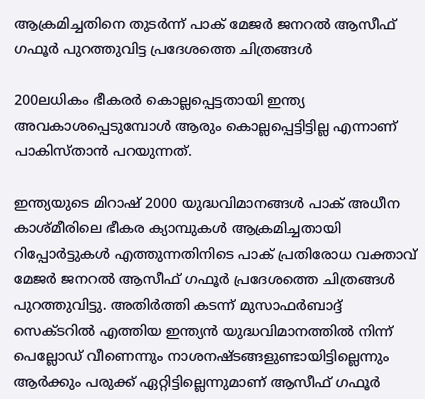ആക്രമിച്ചതിനെ തുടര്‍ന്ന് പാക് മേജര്‍ ജനറല്‍ ആസീഫ് ഗഫൂര്‍ പുറത്തുവിട്ട പ്രദേശത്തെ ചിത്രങ്ങള്‍

200ലധികം ഭീകരര്‍ കൊല്ലപ്പെട്ടതായി ഇന്ത്യ അവകാശപ്പെടുമ്പോള്‍ ആരും കൊല്ലപ്പെട്ടിട്ടില്ല എന്നാണ് പാകിസ്താന്‍ പറയുന്നത്.

ഇന്ത്യയുടെ മിറാഷ് 2000 യുദ്ധവിമാനങ്ങള്‍ പാക് അധീന കാശ്മീരിലെ ഭീകര ക്യാമ്പുകള്‍ ആക്രമിച്ചതായി റിപ്പോര്‍ട്ടുകള്‍ എത്തുന്നതിനിടെ പാക് പ്രതിരോധ വക്താവ് മേജര്‍ ജനറല്‍ ആസീഫ് ഗഫൂര്‍ പ്രദേശത്തെ ചിത്രങ്ങള്‍ പുറത്തുവിട്ടു. അതിര്‍ത്തി കടന്ന് മുസാഫര്‍ബാദ്ദ് സെക്ടറില്‍ എത്തിയ ഇന്ത്യന്‍ യുദ്ധവിമാനത്തില്‍ നിന്ന് പെല്ലോഡ് വീണെന്നും നാശനഷ്ടങ്ങളുണ്ടായിട്ടില്ലെന്നും ആര്‍ക്കും പരുക്ക് ഏറ്റിട്ടില്ലെന്നുമാണ് ആസീഫ് ഗഫൂര്‍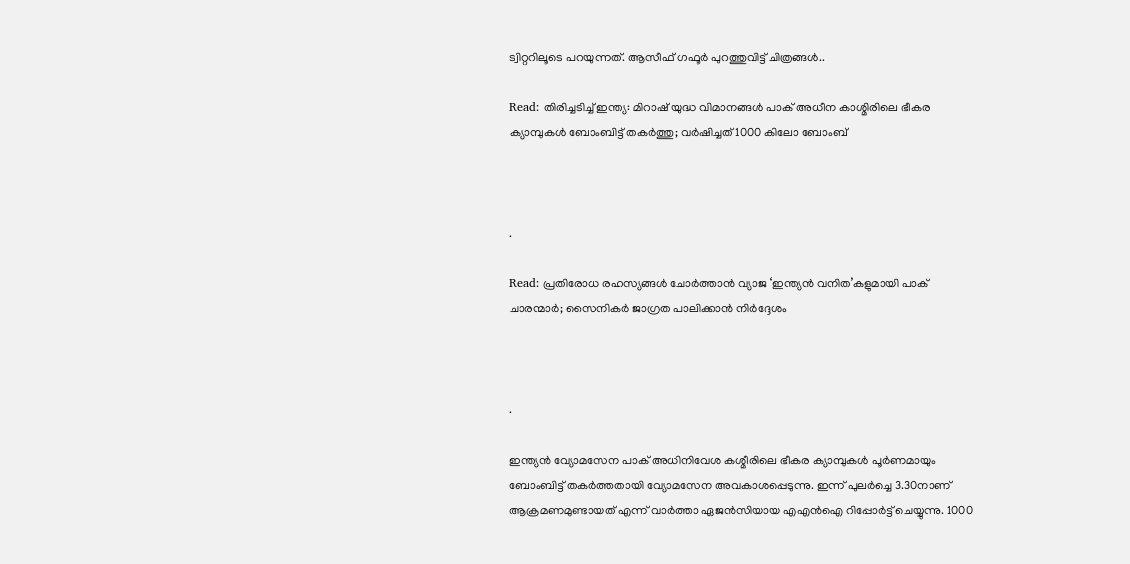ട്വിറ്ററിലൂടെ പറയുന്നത്. ആസീഫ് ഗഫൂര്‍ പുറത്തുവിട്ട് ചിത്രങ്ങള്‍..

Read: തിരിച്ചടിച്ച് ഇന്ത്യ: മിറാഷ് യുദ്ധ വിമാനങ്ങള്‍ പാക് അധീന കാശ്മിരിലെ ഭീകര ക്യാമ്പുകള്‍ ബോംബിട്ട് തകര്‍ത്തു; വര്‍ഷിച്ചത് 1000 കിലോ ബോംബ്‌



.

Read: പ്രതിരോധ രഹസ്യങ്ങള്‍ ചോര്‍ത്താന്‍ വ്യാജ ‘ഇന്ത്യന്‍ വനിത’കളുമായി പാക് ചാരന്മാര്‍; സൈനികര്‍ ജാഗ്രത പാലിക്കാന്‍ നിര്‍ദ്ദേശം



.

ഇന്ത്യന്‍ വ്യോമസേന പാക് അധിനിവേശ കശ്മീരിലെ ഭീകര ക്യാമ്പുകള്‍ പൂര്‍ണമായും ബോംബിട്ട് തകര്‍ത്തതായി വ്യോമസേന അവകാശപ്പെടുന്നു. ഇന്ന് പുലര്‍ച്ചെ 3.30നാണ് ആക്രമണമുണ്ടായത് എന്ന് വാര്‍ത്താ ഏജന്‍സിയായ എഎന്‍ഐ റിപ്പോര്‍ട്ട് ചെയ്യുന്നു. 1000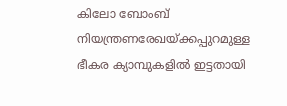കിലോ ബോംബ് നിയന്ത്രണരേഖയ്ക്കപ്പുറമുള്ള ഭീകര ക്യാമ്പുകളില്‍ ഇട്ടതായി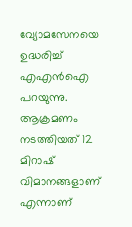വ്യോമസേനയെ ഉദ്ധരിച്ച് എഎന്‍ഐ പറയുന്നു. ആക്രമണം നടത്തിയത് 12 മിറാഷ് വിമാനങ്ങളാണ് എന്നാണ്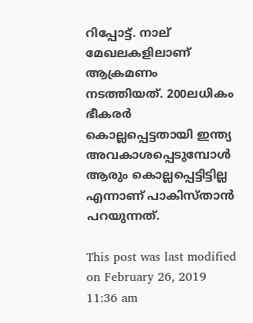റിപ്പോട്ട്. നാല് മേഖലകളിലാണ് ആക്രമണം നടത്തിയത്. 200ലധികം ഭീകരര്‍ കൊല്ലപ്പെട്ടതായി ഇന്ത്യ അവകാശപ്പെടുമ്പോള്‍ ആരും കൊല്ലപ്പെട്ടിട്ടില്ല എന്നാണ് പാകിസ്താന്‍ പറയുന്നത്.

This post was last modified on February 26, 2019 11:36 am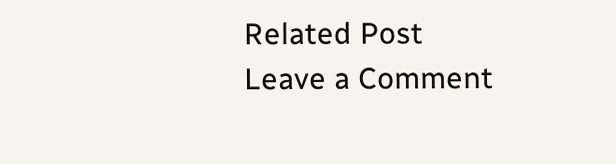Related Post
Leave a Comment